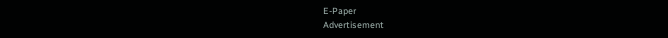E-Paper
Advertisement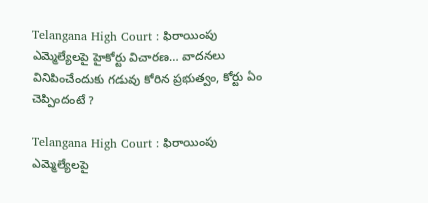Telangana High Court : ఫిరాయింపు ఎమ్మెల్యేలపై హైకోర్టు విచారణ… వాదనలు వినిపించేందుకు గడువు కోరిన ప్రభుత్వం, కోర్టు ఏం చెప్పిందంటే ?

Telangana High Court : ఫిరాయింపు ఎమ్మెల్యేలపై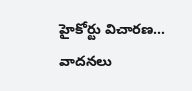హైకోర్టు విచారణ… వాదనలు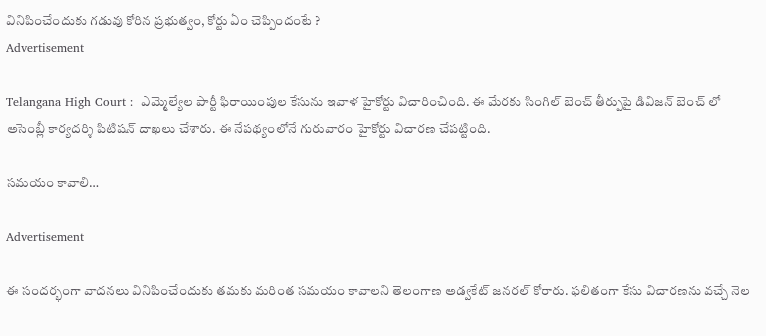వినిపించేందుకు గడువు కోరిన ప్రభుత్వం, కోర్టు ఏం చెప్పిందంటే ?
Advertisement

Telangana High Court :  ఎమ్మెల్యేల పార్టీ ఫిరాయింపుల కేసును ఇవాళ హైకోర్టు విచారించింది. ఈ మేరకు సింగిల్ బెంచ్ తీర్పుపై డివిజన్ బెంచ్ లో అసెంబ్లీ కార్యదర్శి పిటిషన్ దాఖలు చేశారు. ఈ నేపథ్యంలోనే గురువారం హైకోర్టు విచారణ చేపట్టింది.

సమయం కావాలి…

Advertisement

ఈ సందర్భంగా వాదనలు వినిపించేందుకు తమకు మరింత సమయం కావాలని తెలంగాణ అడ్వకేట్ జనరల్ కోరారు. ఫలితంగా కేసు విచారణను వచ్చే నెల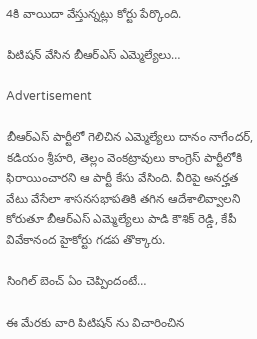4కి వాయిదా వేస్తున్నట్లు కోర్టు పేర్కొంది.

పిటిషన్ వేసిన బీఆర్ఎస్ ఎమ్మెల్యేలు…

Advertisement

బీఆర్ఎస్ పార్టీలో గెలిచిన ఎమ్మెల్యేలు దానం నాగేందర్, కడియం శ్రీహరి, తెల్లం వెంకట్రావులు కాంగ్రెస్ పార్టీలోకి ఫిరాయించారని ఆ పార్టీ కేసు వేసింది. వీరిపై అనర్హత వేటు వేసేలా శాసనసభాపతికి తగిన ఆదేశాలివ్వాలని కోరుతూ బీఆర్ఎస్ ఎమ్మెల్యేలు పాడి కౌశిక్ రెడ్డి, కేపీ వివేకానంద హైకోర్టు గడప తొక్కారు.

సింగిల్ బెంచ్ ఏం చెప్పిందంటే…

ఈ మేరకు వారి పిటిషన్ ను విచారించిన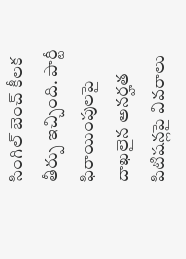సింగిల్ బెంచ్ కీలక తీర్పు ఇచ్చింది. పార్టీ ఫిరాయింపులపై దాఖలైన అనర్హత పిటిషన్లపై వివరాలు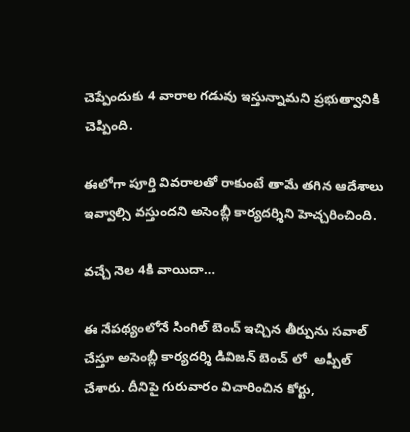చెప్పేందుకు 4 వారాల గడువు ఇస్తున్నామని ప్రభుత్వానికి చెప్పింది.

ఈలోగా పూర్తి వివరాలతో రాకుంటే తామే తగిన ఆదేశాలు ఇవ్వాల్సి వస్తుందని అసెంబ్లీ కార్యదర్శిని హెచ్చరించింది.

వచ్చే నెల 4కి వాయిదా…

ఈ నేపథ్యంలోనే సింగిల్ బెంచ్ ఇచ్చిన తీర్పును సవాల్ చేస్తూ అసెంబ్లీ కార్యదర్శి డివిజన్ బెంచ్ లో  అప్పీల్ చేశారు. దీనిపై గురువారం విచారించిన కోర్టు,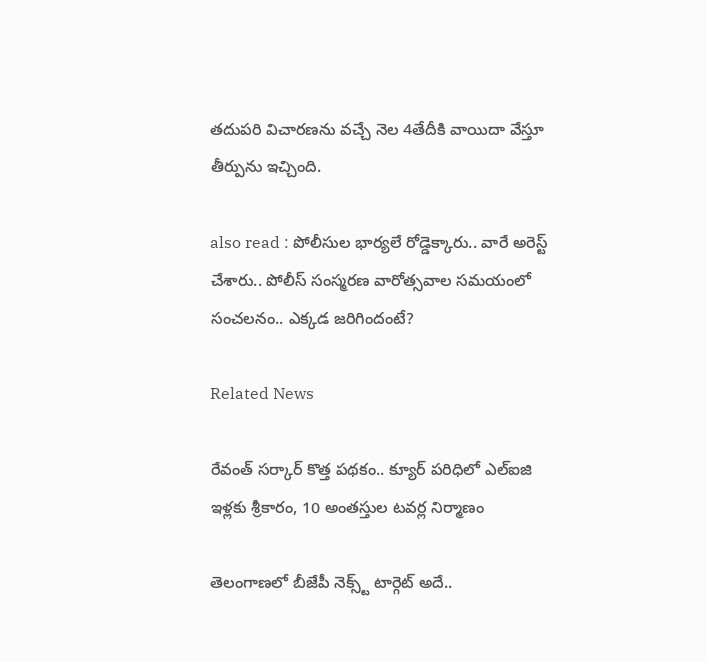తదుపరి విచారణను వచ్చే నెల 4తేదీకి వాయిదా వేస్తూ తీర్పును ఇచ్చింది.

also read : పోలీసుల భార్యలే రోడ్డెక్కారు.. వారే అరెస్ట్ చేశారు.. పోలీస్ సంస్మరణ వారోత్సవాల సమయంలో సంచలనం.. ఎక్కడ జరిగిందంటే?

Related News

రేవంత్ సర్కార్ కొత్త పథకం.. క్యూర్ పరిధిలో ఎల్ఐజి ఇళ్లకు శ్రీకారం, 10 అంతస్తుల టవర్ల నిర్మాణం

తెలంగాణలో బీజేపీ నెక్స్ట్ టార్గెట్ అదే..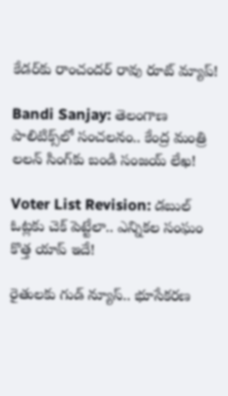కేడర్‌కు రాంచందర్ రావు రూట్ మ్యాప్!

Bandi Sanjay: తెలంగాణ పాలిటిక్స్‌లో సంచలనం.. కేంద్ర మంత్రి లలన్ సింగ్‌కు బండి సంజయ్ లేఖ!

Voter List Revision: డబుల్ ఓట్లకు చెక్ పెట్టేలా.. ఎన్నికల సంఘం కొత్త యాప్ ఇదే!

రైతులకు గుడ్ న్యూస్.. భూసేకరణ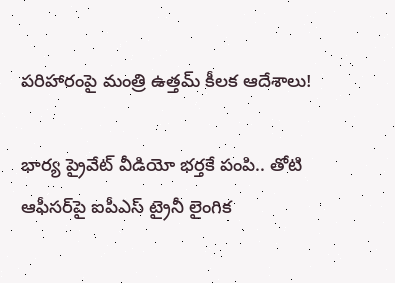పరిహారంపై మంత్రి ఉత్తమ్ కీలక ఆదేశాలు!

భార్య ప్రైవేట్ వీడియో భర్తకే పంపి.. తోటి ఆఫీసర్‌పై ఐపీఎస్ ట్రైనీ లైంగిక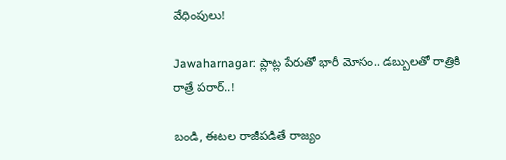వేధింపులు!

Jawaharnagar: ప్లాట్ల పేరుతో భారీ మోసం.. డబ్బులతో రాత్రికి రాత్రే పరార్..!

బండి, ఈటల రాజీపడితే రాజ్యం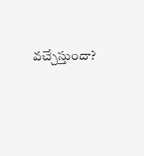వచ్చేస్తుందా?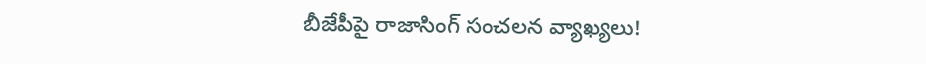బీజేపీపై రాజాసింగ్ సంచలన వ్యాఖ్యలు!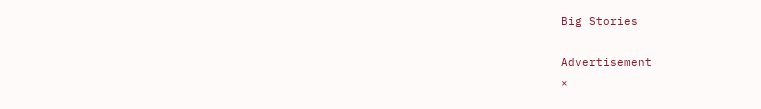Big Stories

Advertisement
×